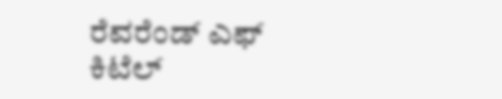ರೆವರೆಂಡ್ ಎಫ್ ಕಿಟೆಲ್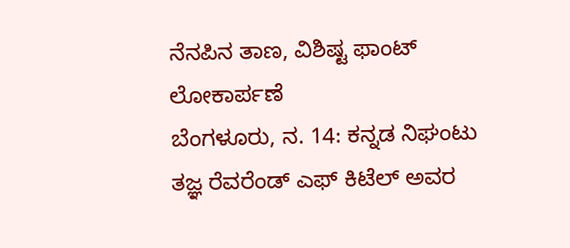ನೆನಪಿನ ತಾಣ, ವಿಶಿಷ್ಟ ಫಾಂಟ್ ಲೋಕಾರ್ಪಣೆ
ಬೆಂಗಳೂರು, ನ. 14: ಕನ್ನಡ ನಿಘಂಟು ತಜ್ಞ ರೆವರೆಂಡ್ ಎಫ್ ಕಿಟೆಲ್ ಅವರ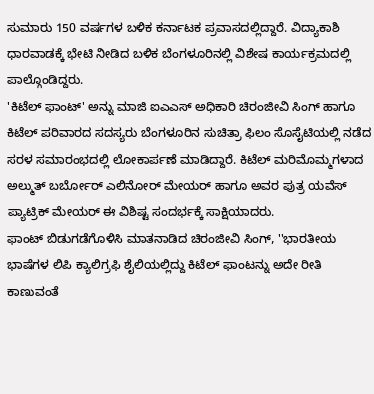ಸುಮಾರು 150 ವರ್ಷಗಳ ಬಳಿಕ ಕರ್ನಾಟಕ ಪ್ರವಾಸದಲ್ಲಿದ್ದಾರೆ. ವಿದ್ಯಾಕಾಶಿ ಧಾರವಾಡಕ್ಕೆ ಭೇಟಿ ನೀಡಿದ ಬಳಿಕ ಬೆಂಗಳೂರಿನಲ್ಲಿ ವಿಶೇಷ ಕಾರ್ಯಕ್ರಮದಲ್ಲಿ ಪಾಲ್ಗೊಂಡಿದ್ದರು.
'ಕಿಟೆಲ್ ಫಾಂಟ್' ಅನ್ನು ಮಾಜಿ ಐಎಎಸ್ ಅಧಿಕಾರಿ ಚಿರಂಜೀವಿ ಸಿಂಗ್ ಹಾಗೂ ಕಿಟೆಲ್ ಪರಿವಾರದ ಸದಸ್ಯರು ಬೆಂಗಳೂರಿನ ಸುಚಿತ್ರಾ ಫಿಲಂ ಸೊಸೈಟಿಯಲ್ಲಿ ನಡೆದ ಸರಳ ಸಮಾರಂಭದಲ್ಲಿ ಲೋಕಾರ್ಪಣೆ ಮಾಡಿದ್ದಾರೆ. ಕಿಟೆಲ್ ಮರಿಮೊಮ್ಮಗಳಾದ ಅಲ್ಮುತ್ ಬರ್ಬೋರ್ ಎಲಿನೋರ್ ಮೇಯರ್ ಹಾಗೂ ಅವರ ಪುತ್ರ ಯವೆಸ್ ಪ್ಯಾಟ್ರಿಕ್ ಮೇಯರ್ ಈ ವಿಶಿಷ್ಟ ಸಂದರ್ಭಕ್ಕೆ ಸಾಕ್ಷಿಯಾದರು.
ಫಾಂಟ್ ಬಿಡುಗಡೆಗೊಳಿಸಿ ಮಾತನಾಡಿದ ಚಿರಂಜೀವಿ ಸಿಂಗ್, ''ಭಾರತೀಯ ಭಾಷೆಗಳ ಲಿಪಿ ಕ್ಯಾಲಿಗ್ರಫಿ ಶೈಲಿಯಲ್ಲಿದ್ದು ಕಿಟೆಲ್ ಫಾಂಟನ್ನು ಅದೇ ರೀತಿ ಕಾಣುವಂತೆ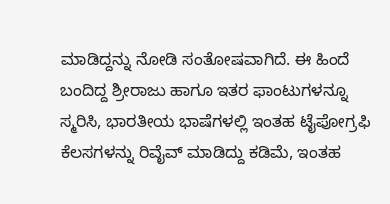ಮಾಡಿದ್ದನ್ನು ನೋಡಿ ಸಂತೋಷವಾಗಿದೆ. ಈ ಹಿಂದೆ ಬಂದಿದ್ದ ಶ್ರೀರಾಜು ಹಾಗೂ ಇತರ ಫಾಂಟುಗಳನ್ನೂ ಸ್ಮರಿಸಿ, ಭಾರತೀಯ ಭಾಷೆಗಳಲ್ಲಿ ಇಂತಹ ಟೈಪೋಗ್ರಫಿ ಕೆಲಸಗಳನ್ನು ರಿವೈವ್ ಮಾಡಿದ್ದು ಕಡಿಮೆ, ಇಂತಹ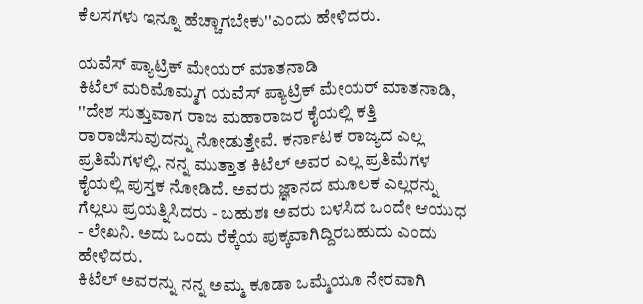ಕೆಲಸಗಳು ಇನ್ನೂ ಹೆಚ್ಚಾಗಬೇಕು''ಎಂದು ಹೇಳಿದರು.

ಯವೆಸ್ ಪ್ಯಾಟ್ರಿಕ್ ಮೇಯರ್ ಮಾತನಾಡಿ
ಕಿಟೆಲ್ ಮರಿಮೊಮ್ಮಗ ಯವೆಸ್ ಪ್ಯಾಟ್ರಿಕ್ ಮೇಯರ್ ಮಾತನಾಡಿ, ''ದೇಶ ಸುತ್ತುವಾಗ ರಾಜ ಮಹಾರಾಜರ ಕೈಯಲ್ಲಿ ಕತ್ತಿ ರಾರಾಜಿಸುವುದನ್ನು ನೋಡುತ್ತೇವೆ. ಕರ್ನಾಟಕ ರಾಜ್ಯದ ಎಲ್ಲ ಪ್ರತಿಮೆಗಳಲ್ಲಿ. ನನ್ನ ಮುತ್ತಾತ ಕಿಟೆಲ್ ಅವರ ಎಲ್ಲ ಪ್ರತಿಮೆಗಳ ಕೈಯಲ್ಲಿ ಪುಸ್ತಕ ನೋಡಿದೆ. ಅವರು ಜ್ಞಾನದ ಮೂಲಕ ಎಲ್ಲರನ್ನು ಗೆಲ್ಲಲು ಪ್ರಯತ್ನಿಸಿದರು - ಬಹುಶಃ ಅವರು ಬಳಸಿದ ಒಂದೇ ಆಯುಧ - ಲೇಖನಿ. ಅದು ಒಂದು ರೆಕ್ಕೆಯ ಪುಕ್ಕವಾಗಿದ್ದಿರಬಹುದು ಎಂದು ಹೇಳಿದರು.
ಕಿಟೆಲ್ ಅವರನ್ನು ನನ್ನ ಅಮ್ಮ ಕೂಡಾ ಒಮ್ಮೆಯೂ ನೇರವಾಗಿ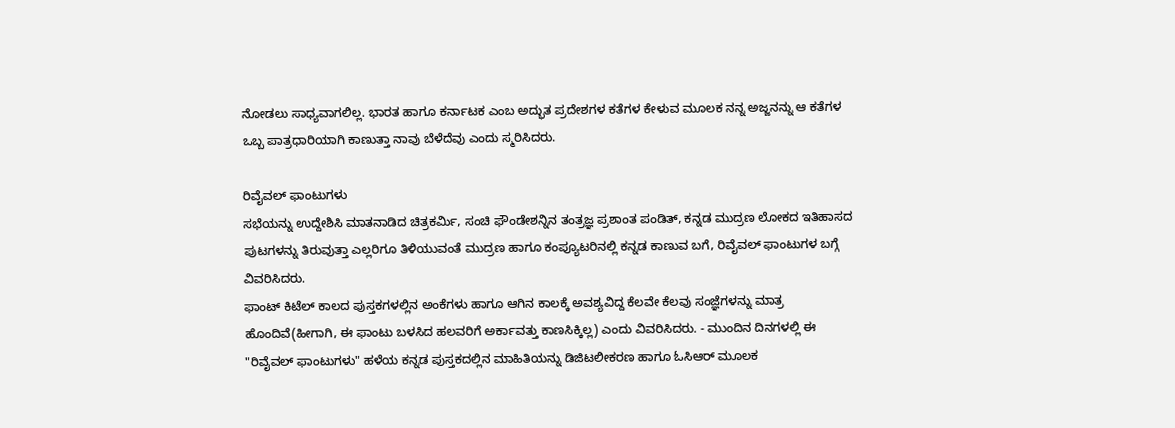ನೋಡಲು ಸಾಧ್ಯವಾಗಲಿಲ್ಲ. ಭಾರತ ಹಾಗೂ ಕರ್ನಾಟಕ ಎಂಬ ಅದ್ಭುತ ಪ್ರದೇಶಗಳ ಕತೆಗಳ ಕೇಳುವ ಮೂಲಕ ನನ್ನ ಅಜ್ಜನನ್ನು ಆ ಕತೆಗಳ ಒಬ್ಬ ಪಾತ್ರಧಾರಿಯಾಗಿ ಕಾಣುತ್ತಾ ನಾವು ಬೆಳೆದೆವು ಎಂದು ಸ್ಮರಿಸಿದರು.

ರಿವೈವಲ್ ಫಾಂಟುಗಳು
ಸಭೆಯನ್ನು ಉದ್ದೇಶಿಸಿ ಮಾತನಾಡಿದ ಚಿತ್ರಕರ್ಮಿ, ಸಂಚಿ ಫೌಂಡೇಶನ್ನಿನ ತಂತ್ರಜ್ಞ ಪ್ರಶಾಂತ ಪಂಡಿತ್, ಕನ್ನಡ ಮುದ್ರಣ ಲೋಕದ ಇತಿಹಾಸದ ಪುಟಗಳನ್ನು ತಿರುವುತ್ತಾ ಎಲ್ಲರಿಗೂ ತಿಳಿಯುವಂತೆ ಮುದ್ರಣ ಹಾಗೂ ಕಂಪ್ಯೂಟರಿನಲ್ಲಿ ಕನ್ನಡ ಕಾಣುವ ಬಗೆ, ರಿವೈವಲ್ ಫಾಂಟುಗಳ ಬಗ್ಗೆ ವಿವರಿಸಿದರು.
ಫಾಂಟ್ ಕಿಟೆಲ್ ಕಾಲದ ಪುಸ್ತಕಗಳಲ್ಲಿನ ಅಂಕೆಗಳು ಹಾಗೂ ಆಗಿನ ಕಾಲಕ್ಕೆ ಅವಶ್ಯವಿದ್ದ ಕೆಲವೇ ಕೆಲವು ಸಂಜ್ಞೆಗಳನ್ನು ಮಾತ್ರ ಹೊಂದಿವೆ(ಹೀಗಾಗಿ, ಈ ಫಾಂಟು ಬಳಸಿದ ಹಲವರಿಗೆ ಅರ್ಕಾವತ್ತು ಕಾಣಸಿಕ್ಕಿಲ್ಲ) ಎಂದು ವಿವರಿಸಿದರು. - ಮುಂದಿನ ದಿನಗಳಲ್ಲಿ ಈ "ರಿವೈವಲ್ ಫಾಂಟುಗಳು" ಹಳೆಯ ಕನ್ನಡ ಪುಸ್ತಕದಲ್ಲಿನ ಮಾಹಿತಿಯನ್ನು ಡಿಜಿಟಲೀಕರಣ ಹಾಗೂ ಓಸಿಆರ್ ಮೂಲಕ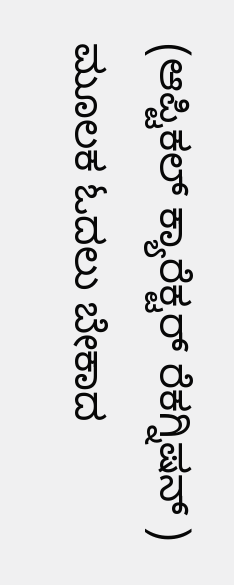(ಆಪ್ಟಿಕಲ್ ಕ್ಯಾರೆಕ್ಟರ್ ರೆಕಗ್ನಿಷನ್ ) ಮೂಲಕ ಓದಲು ಬೇಕಾದ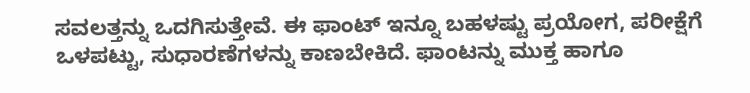ಸವಲತ್ತನ್ನು ಒದಗಿಸುತ್ತೇವೆ. ಈ ಫಾಂಟ್ ಇನ್ನೂ ಬಹಳಷ್ಟು ಪ್ರಯೋಗ, ಪರೀಕ್ಷೆಗೆ ಒಳಪಟ್ಟು, ಸುಧಾರಣೆಗಳನ್ನು ಕಾಣಬೇಕಿದೆ. ಫಾಂಟನ್ನು ಮುಕ್ತ ಹಾಗೂ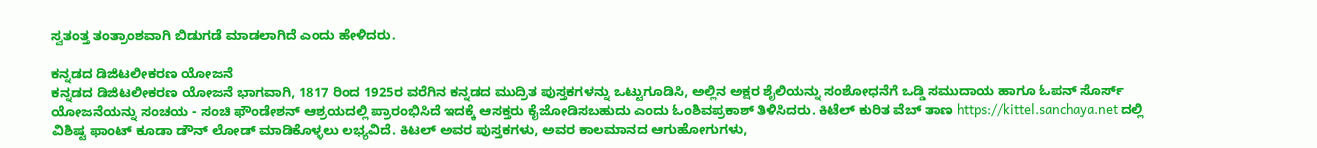ಸ್ವತಂತ್ತ ತಂತ್ರಾಂಶವಾಗಿ ಬಿಡುಗಡೆ ಮಾಡಲಾಗಿದೆ ಎಂದು ಹೇಳಿದರು.

ಕನ್ನಡದ ಡಿಜಿಟಲೀಕರಣ ಯೋಜನೆ
ಕನ್ನಡದ ಡಿಜಿಟಲೀಕರಣ ಯೋಜನೆ ಭಾಗವಾಗಿ, 1817 ರಿಂದ 1925ರ ವರೆಗಿನ ಕನ್ನಡದ ಮುದ್ರಿತ ಪುಸ್ತಕಗಳನ್ನು ಒಟ್ಟುಗೂಡಿಸಿ, ಅಲ್ಲಿನ ಅಕ್ಷರ ಶೈಲಿಯನ್ನು ಸಂಶೋಧನೆಗೆ ಒಡ್ಡಿ ಸಮುದಾಯ ಹಾಗೂ ಓಪನ್ ಸೊರ್ಸ್ ಯೋಜನೆಯನ್ನು ಸಂಚಯ - ಸಂಚಿ ಫೌಂಡೇಶನ್ ಆಶ್ರಯದಲ್ಲಿ ಪ್ರಾರಂಭಿಸಿದೆ ಇದಕ್ಕೆ ಆಸಕ್ತರು ಕೈಜೋಡಿಸಬಹುದು ಎಂದು ಓಂಶಿವಪ್ರಕಾಶ್ ತಿಳಿಸಿದರು. ಕಿಟೆಲ್ ಕುರಿತ ವೆಬ್ ತಾಣ https://kittel.sanchaya.net ದಲ್ಲಿ ವಿಶಿಷ್ಟ ಫಾಂಟ್ ಕೂಡಾ ಡೌನ್ ಲೋಡ್ ಮಾಡಿಕೊಳ್ಳಲು ಲಭ್ಯವಿದೆ. ಕಿಟಲ್ ಅವರ ಪುಸ್ತಕಗಳು, ಅವರ ಕಾಲಮಾನದ ಆಗುಹೋಗುಗಳು,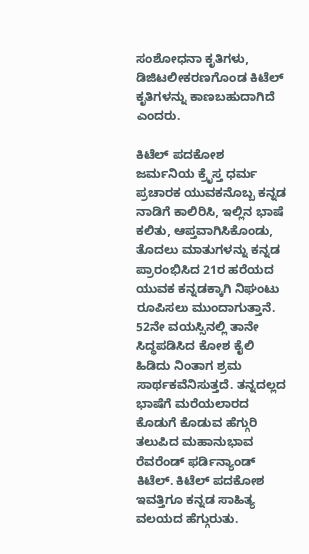ಸಂಶೋಧನಾ ಕೃತಿಗಳು, ಡಿಜಿಟಲೀಕರಣಗೊಂಡ ಕಿಟೆಲ್ ಕೃತಿಗಳನ್ನು ಕಾಣಬಹುದಾಗಿದೆ ಎಂದರು.

ಕಿಟೆಲ್ ಪದಕೋಶ
ಜರ್ಮನಿಯ ಕ್ರೆೃಸ್ತ ಧರ್ಮ ಪ್ರಚಾರಕ ಯುವಕನೊಬ್ಬ ಕನ್ನಡ ನಾಡಿಗೆ ಕಾಲಿರಿಸಿ, ಇಲ್ಲಿನ ಭಾಷೆ ಕಲಿತು, ಆಪ್ತವಾಗಿಸಿಕೊಂಡು, ತೊದಲು ಮಾತುಗಳನ್ನು ಕನ್ನಡ ಪ್ರಾರಂಭಿಸಿದ 21ರ ಹರೆಯದ ಯುವಕ ಕನ್ನಡಕ್ಕಾಗಿ ನಿಘಂಟು ರೂಪಿಸಲು ಮುಂದಾಗುತ್ತಾನೆ. 52ನೇ ವಯಸ್ಸಿನಲ್ಲಿ ತಾನೇ ಸಿದ್ಧಪಡಿಸಿದ ಕೋಶ ಕೈಲಿ ಹಿಡಿದು ನಿಂತಾಗ ಶ್ರಮ ಸಾರ್ಥಕವೆನಿಸುತ್ತದೆ. ತನ್ನದಲ್ಲದ ಭಾಷೆಗೆ ಮರೆಯಲಾರದ ಕೊಡುಗೆ ಕೊಡುವ ಹೆಗ್ಗುರಿ ತಲುಪಿದ ಮಹಾನುಭಾವ ರೆವರೆಂಡ್ ಫರ್ಡಿನ್ಯಾಂಡ್ ಕಿಟೆಲ್. ಕಿಟೆಲ್ ಪದಕೋಶ ಇವತ್ತಿಗೂ ಕನ್ನಡ ಸಾಹಿತ್ಯ ವಲಯದ ಹೆಗ್ಗುರುತು.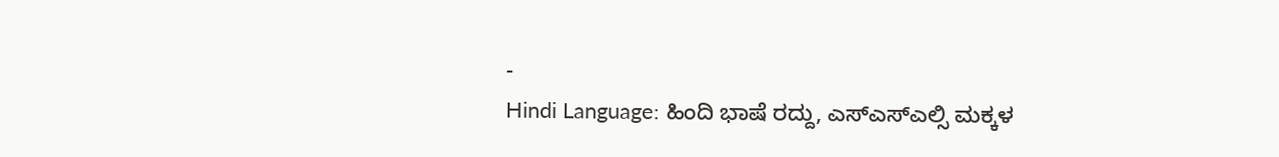-
Hindi Language: ಹಿಂದಿ ಭಾಷೆ ರದ್ದು, ಎಸ್ಎಸ್ಎಲ್ಸಿ ಮಕ್ಕಳ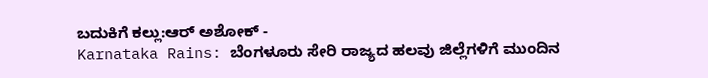ಬದುಕಿಗೆ ಕಲ್ಲು:ಆರ್ ಅಶೋಕ್ -
Karnataka Rains: ಬೆಂಗಳೂರು ಸೇರಿ ರಾಜ್ಯದ ಹಲವು ಜಿಲ್ಲೆಗಳಿಗೆ ಮುಂದಿನ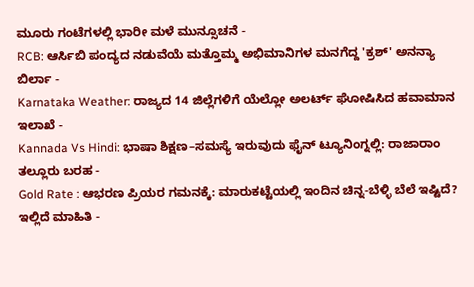ಮೂರು ಗಂಟೆಗಳಲ್ಲಿ ಭಾರೀ ಮಳೆ ಮುನ್ಸೂಚನೆ -
RCB: ಆರ್ಸಿಬಿ ಪಂದ್ಯದ ನಡುವೆಯೆ ಮತ್ತೊಮ್ಮ ಅಭಿಮಾನಿಗಳ ಮನಗೆದ್ದ 'ಕ್ರಶ್' ಅನನ್ಯಾ ಬಿರ್ಲಾ -
Karnataka Weather: ರಾಜ್ಯದ 14 ಜಿಲ್ಲೆಗಳಿಗೆ ಯೆಲ್ಲೋ ಅಲರ್ಟ್ ಘೋಷಿಸಿದ ಹವಾಮಾನ ಇಲಾಖೆ -
Kannada Vs Hindi: ಭಾಷಾ ಶಿಕ್ಷಣ–ಸಮಸ್ಯೆ ಇರುವುದು ಫೈನ್ ಟ್ಯೂನಿಂಗ್ನಲ್ಲಿ: ರಾಜಾರಾಂ ತಲ್ಲೂರು ಬರಹ -
Gold Rate : ಆಭರಣ ಪ್ರಿಯರ ಗಮನಕ್ಕೆ: ಮಾರುಕಟ್ಟೆಯಲ್ಲಿ ಇಂದಿನ ಚಿನ್ನ-ಬೆಳ್ಳಿ ಬೆಲೆ ಇಷ್ಟಿದೆ? ಇಲ್ಲಿದೆ ಮಾಹಿತಿ -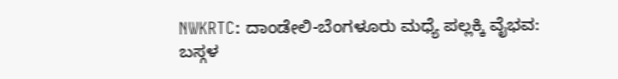NWKRTC: ದಾಂಡೇಲಿ-ಬೆಂಗಳೂರು ಮಧ್ಯೆ ಪಲ್ಲಕ್ಕಿ ವೈಭವ: ಬಸ್ಗಳ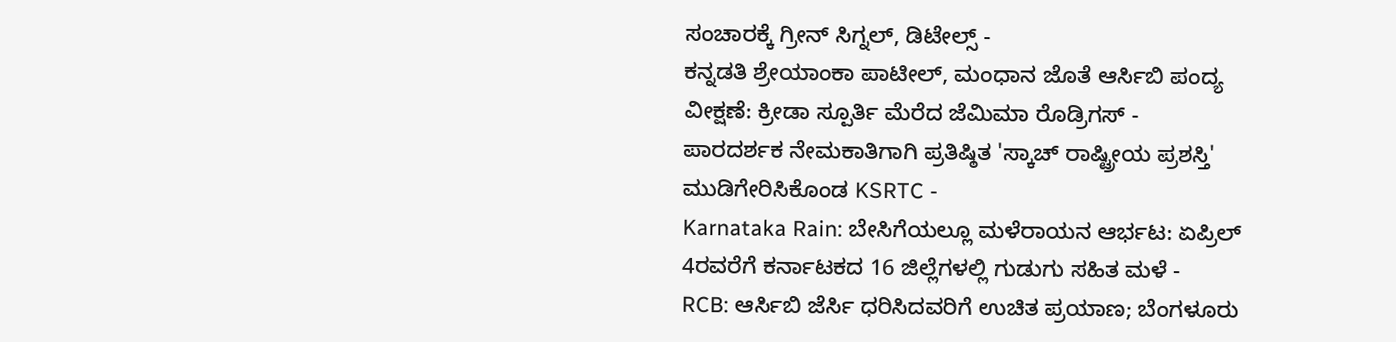ಸಂಚಾರಕ್ಕೆ ಗ್ರೀನ್ ಸಿಗ್ನಲ್, ಡಿಟೇಲ್ಸ್ -
ಕನ್ನಡತಿ ಶ್ರೇಯಾಂಕಾ ಪಾಟೀಲ್, ಮಂಧಾನ ಜೊತೆ ಆರ್ಸಿಬಿ ಪಂದ್ಯ ವೀಕ್ಷಣೆ: ಕ್ರೀಡಾ ಸ್ಪೂರ್ತಿ ಮೆರೆದ ಜೆಮಿಮಾ ರೊಡ್ರಿಗಸ್ -
ಪಾರದರ್ಶಕ ನೇಮಕಾತಿಗಾಗಿ ಪ್ರತಿಷ್ಠಿತ 'ಸ್ಕಾಚ್ ರಾಷ್ಟ್ರೀಯ ಪ್ರಶಸ್ತಿ' ಮುಡಿಗೇರಿಸಿಕೊಂಡ KSRTC -
Karnataka Rain: ಬೇಸಿಗೆಯಲ್ಲೂ ಮಳೆರಾಯನ ಆರ್ಭಟ: ಏಪ್ರಿಲ್ 4ರವರೆಗೆ ಕರ್ನಾಟಕದ 16 ಜಿಲ್ಲೆಗಳಲ್ಲಿ ಗುಡುಗು ಸಹಿತ ಮಳೆ -
RCB: ಆರ್ಸಿಬಿ ಜೆರ್ಸಿ ಧರಿಸಿದವರಿಗೆ ಉಚಿತ ಪ್ರಯಾಣ; ಬೆಂಗಳೂರು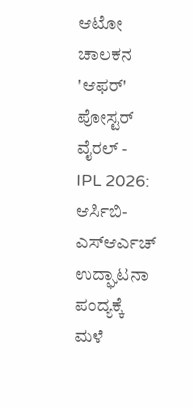ಆಟೋ ಚಾಲಕನ 'ಆಫರ್' ಪೋಸ್ಟರ್ ವೈರಲ್ -
IPL 2026: ಆರ್ಸಿಬಿ-ಎಸ್ಆರ್ಎಚ್ ಉದ್ಘಾಟನಾ ಪಂದ್ಯಕ್ಕೆ ಮಳೆ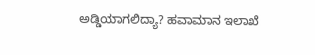ಅಡ್ಡಿಯಾಗಲಿದ್ಯಾ? ಹವಾಮಾನ ಇಲಾಖೆ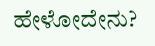ಹೇಳೋದೇನು?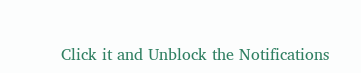Click it and Unblock the Notifications